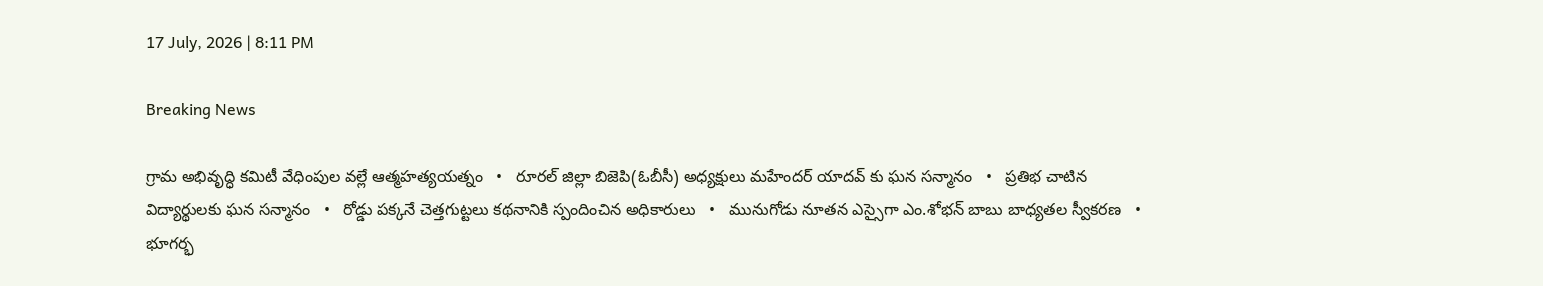17 July, 2026 | 8:11 PM

Breaking News

గ్రామ అభివృద్ధి కమిటీ వేధింపుల వల్లే ఆత్మహత్యయత్నం   •   రూరల్ జిల్లా బిజెపి(ఓబీసీ) అధ్యక్షులు మహేందర్ యాదవ్ కు ఘన సన్మానం   •   ప్రతిభ చాటిన విద్యార్థులకు ఘన సన్మానం   •   రోడ్డు పక్కనే చెత్తగుట్టలు కథనానికి స్పందించిన అధికారులు   •   మునుగోడు నూతన ఎస్సైగా ఎం.శోభన్ బాబు బాధ్యతల స్వీకరణ   •   భూగర్భ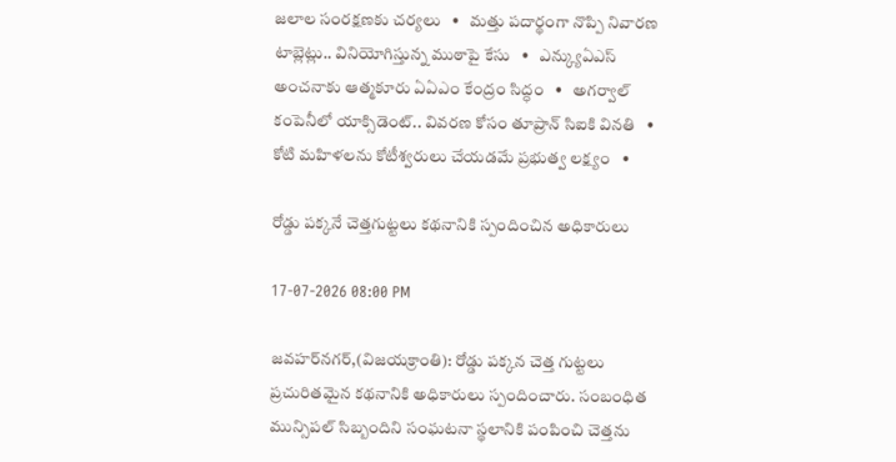జలాల సంరక్షణకు చర్యలు   •   మత్తు పదార్థంగా నొప్పి నివారణ టాబ్లెట్లు.. వినియోగిస్తున్న ముఠాపై కేసు   •   ఎన్క్యుఏఎస్ అంచనాకు ఆత్మకూరు ఏఏఎం కేంద్రం సిద్ధం   •   అగర్వాల్ కంపెనీలో యాక్సిడెంట్.. వివరణ కోసం తూప్రాన్ సిఐకి వినతి   •   కోటి మహిళలను కోటీశ్వరులు చేయడమే ప్రభుత్వ లక్ష్యం   •

రోడ్డు పక్కనే చెత్తగుట్టలు కథనానికి స్పందించిన అధికారులు

17-07-2026 08:00 PM

జవహర్‌నగర్,(విజయక్రాంతి): రోడ్డు పక్కన చెత్త గుట్టలు ప్రచురితమైన కథనానికి అధికారులు స్పందించారు. సంబంధిత మున్సిపల్ సిబ్బందిని సంఘటనా స్థలానికి పంపించి చెత్తను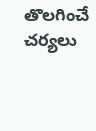తొలగించే చర్యలు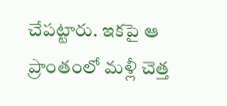చేపట్టారు. ఇకపై ఆ ప్రాంతంలో మళ్లీ చెత్త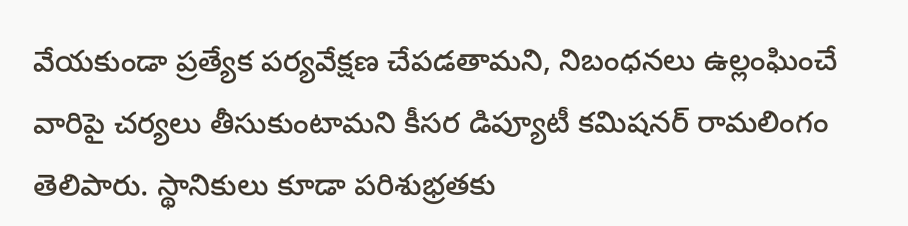వేయకుండా ప్రత్యేక పర్యవేక్షణ చేపడతామని, నిబంధనలు ఉల్లంఘించే వారిపై చర్యలు తీసుకుంటామని కీసర డిప్యూటీ కమిషనర్ రామలింగం తెలిపారు. స్థానికులు కూడా పరిశుభ్రతకు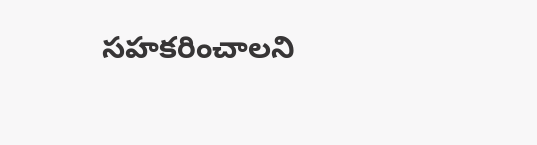సహకరించాలని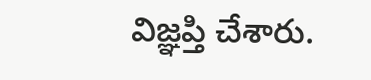విజ్ఞప్తి చేశారు.